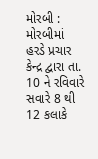મોરબી : મોરબીમાં હરડે પ્રચાર કેન્દ્ર દ્વારા તા. 10 ને રવિવારે સવારે 8 થી 12 કલાકે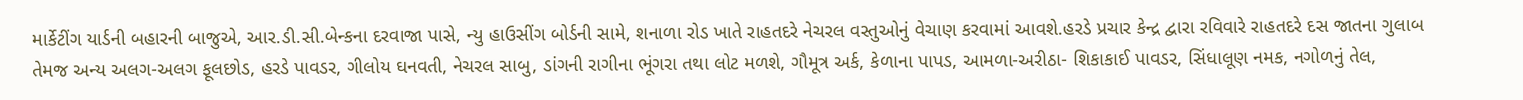માર્કેટીંગ યાર્ડની બહારની બાજુએ, આર.ડી.સી.બેન્કના દરવાજા પાસે, ન્યુ હાઉસીંગ બોર્ડની સામે, શનાળા રોડ ખાતે રાહતદરે નેચરલ વસ્તુઓનું વેચાણ કરવામાં આવશે.હરડે પ્રચાર કેન્દ્ર દ્વારા રવિવારે રાહતદરે દસ જાતના ગુલાબ તેમજ અન્ય અલગ-અલગ ફૂલછોડ, હરડે પાવડર, ગીલોય ઘનવતી, નેચરલ સાબુ, ડાંગની રાગીના ભૂંગરા તથા લોટ મળશે, ગૌમૂત્ર અર્ક, કેળાના પાપડ, આમળા-અરીઠા- શિકાકાઈ પાવડર, સિંધાલૂણ નમક, નગોળનું તેલ,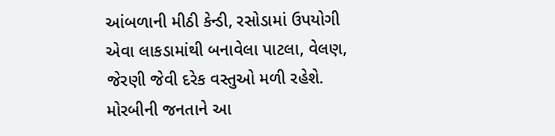આંબળાની મીઠી કેન્ડી, રસોડામાં ઉપયોગી એવા લાકડામાંથી બનાવેલા પાટલા, વેલણ, જેરણી જેવી દરેક વસ્તુઓ મળી રહેશે. મોરબીની જનતાને આ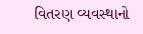વિતરણ વ્યવસ્થાનો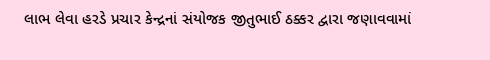લાભ લેવા હરડે પ્રચાર કેન્દ્રનાં સંયોજક જીતુભાઈ ઠક્કર દ્વારા જણાવવામાં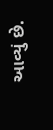આવ્યું છે.